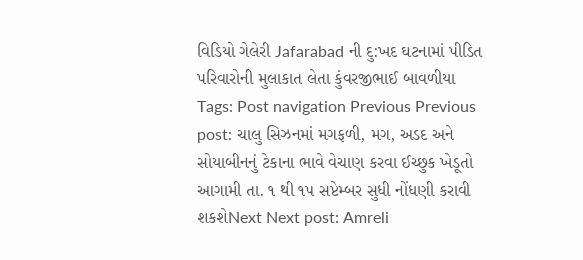વિડિયો ગેલેરી Jafarabad ની દુ:ખદ ઘટનામાં પીડિત પરિવારોની મુલાકાત લેતા કુંવરજીભાઈ બાવળીયા Tags: Post navigation Previous Previous post: ચાલુ સિઝનમાં મગફળી, મગ, અડદ અને સોયાબીનનું ટેકાના ભાવે વેચાણ કરવા ઈચ્છુક ખેડૂતો આગામી તા. ૧ થી ૧૫ સપ્ટેમ્બર સુધી નોંધણી કરાવી શકશેNext Next post: Amreli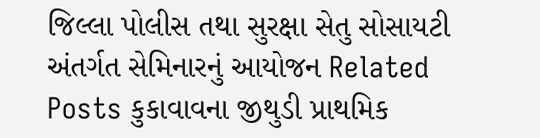જિલ્લા પોલીસ તથા સુરક્ષા સેતુ સોસાયટી અંતર્ગત સેમિનારનું આયોજન Related Posts કુકાવાવના જીથુડી પ્રાથમિક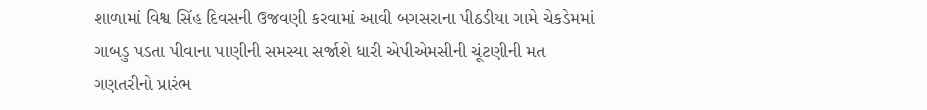શાળામાં વિશ્વ સિંહ દિવસની ઉજવણી કરવામાં આવી બગસરાના પીઠડીયા ગામે ચેકડેમમાં ગાબડુ પડતા પીવાના પાણીની સમસ્યા સર્જાશે ધારી એપીએમસીની ચૂંટણીની મત ગણતરીનો પ્રારંભ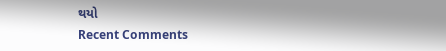થયો
Recent Comments